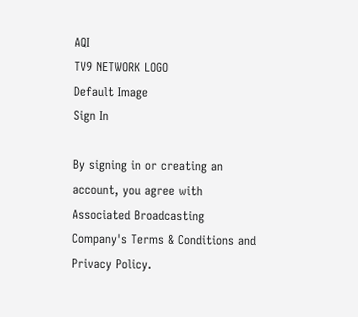AQI
TV9 NETWORK LOGO
Default Image
Sign In

By signing in or creating an account, you agree with Associated Broadcasting Company's Terms & Conditions and Privacy Policy.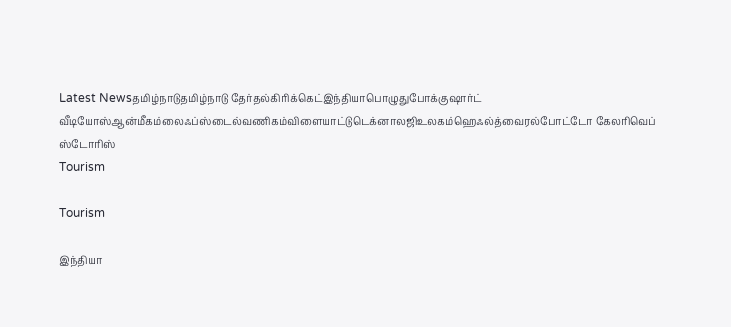Latest Newsதமிழ்நாடுதமிழ்நாடு தேர்தல்கிரிக்கெட்இந்தியாபொழுதுபோக்குஷார்ட் வீடியோஸ்ஆன்மீகம்லைஃப்ஸ்டைல்வணிகம்விளையாட்டுடெக்னாலஜிஉலகம்ஹெஃல்த்வைரல்போட்டோ கேலரிவெப் ஸ்டோரிஸ்
Tourism

Tourism

இந்தியா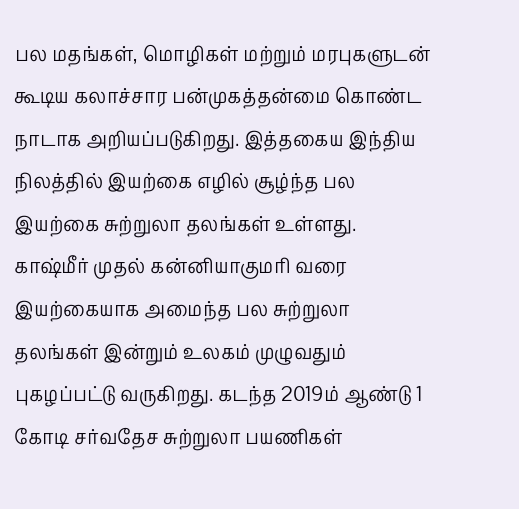பல மதங்கள், மொழிகள் மற்றும் மரபுகளுடன் கூடிய கலாச்சார பன்முகத்தன்மை கொண்ட நாடாக அறியப்படுகிறது. இத்தகைய இந்திய நிலத்தில் இயற்கை எழில் சூழ்ந்த பல இயற்கை சுற்றுலா தலங்கள் உள்ளது. காஷ்மீர் முதல் கன்னியாகுமரி வரை இயற்கையாக அமைந்த பல சுற்றுலா தலங்கள் இன்றும் உலகம் முழுவதும் புகழப்பட்டு வருகிறது. கடந்த 2019ம் ஆண்டு 1 கோடி சர்வதேச சுற்றுலா பயணிகள்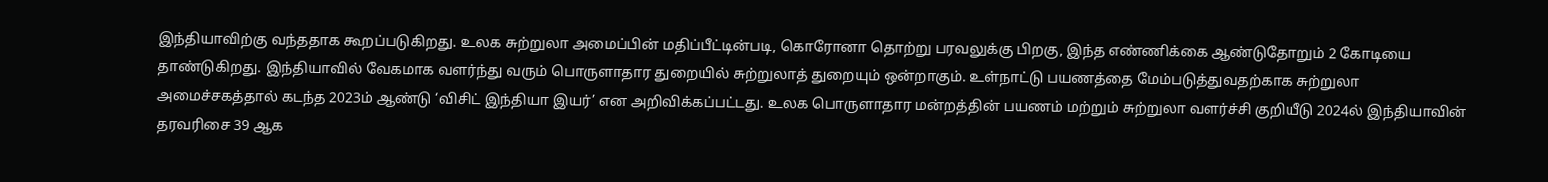இந்தியாவிற்கு வந்ததாக கூறப்படுகிறது. உலக சுற்றுலா அமைப்பின் மதிப்பீட்டின்படி, கொரோனா தொற்று பரவலுக்கு பிறகு, இந்த எண்ணிக்கை ஆண்டுதோறும் 2 கோடியை தாண்டுகிறது. இந்தியாவில் வேகமாக வளர்ந்து வரும் பொருளாதார துறையில் சுற்றுலாத் துறையும் ஒன்றாகும். உள்நாட்டு பயணத்தை மேம்படுத்துவதற்காக சுற்றுலா அமைச்சகத்தால் கடந்த 2023ம் ஆண்டு ‘விசிட் இந்தியா இயர்’ என அறிவிக்கப்பட்டது. உலக பொருளாதார மன்றத்தின் பயணம் மற்றும் சுற்றுலா வளர்ச்சி குறியீடு 2024ல் இந்தியாவின் தரவரிசை 39 ஆக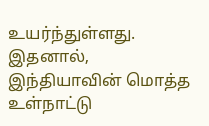உயர்ந்துள்ளது. இதனால், இந்தியாவின் மொத்த உள்நாட்டு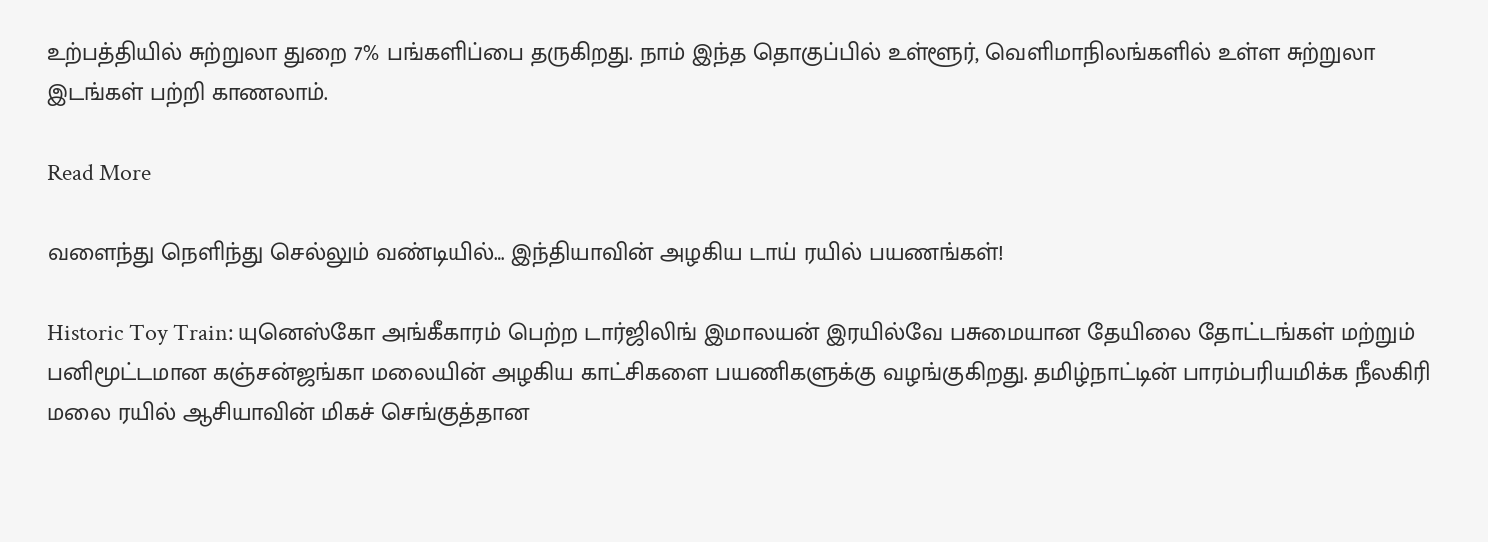உற்பத்தியில் சுற்றுலா துறை 7% பங்களிப்பை தருகிறது. நாம் இந்த தொகுப்பில் உள்ளூர், வெளிமாநிலங்களில் உள்ள சுற்றுலா இடங்கள் பற்றி காணலாம்.

Read More

வளைந்து நெளிந்து செல்லும் வண்டியில்… இந்தியாவின் அழகிய டாய் ரயில் பயணங்கள்!

Historic Toy Train: யுனெஸ்கோ அங்கீகாரம் பெற்ற டார்ஜிலிங் இமாலயன் இரயில்வே பசுமையான தேயிலை தோட்டங்கள் மற்றும் பனிமூட்டமான கஞ்சன்ஜங்கா மலையின் அழகிய காட்சிகளை பயணிகளுக்கு வழங்குகிறது. தமிழ்நாட்டின் பாரம்பரியமிக்க நீலகிரி மலை ரயில் ஆசியாவின் மிகச் செங்குத்தான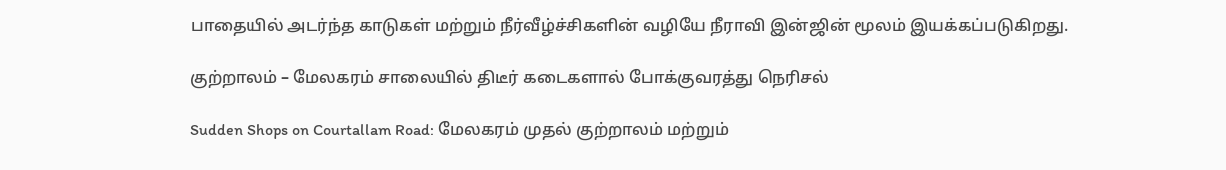பாதையில் அடர்ந்த காடுகள் மற்றும் நீர்வீழ்ச்சிகளின் வழியே நீராவி இன்ஜின் மூலம் இயக்கப்படுகிறது.

குற்றாலம் – மேலகரம் சாலையில் திடீர் கடைகளால் போக்குவரத்து நெரிசல்

Sudden Shops on Courtallam Road: மேலகரம் முதல் குற்றாலம் மற்றும்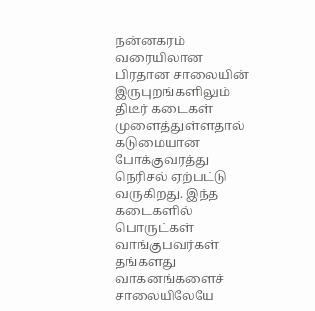நன்னகரம் வரையிலான பிரதான சாலையின் இருபுறங்களிலும் திடீர் கடைகள் முளைத்துள்ளதால் கடுமையான போக்குவரத்து நெரிசல் ஏற்பட்டு வருகிறது. இந்த கடைகளில் பொருட்கள் வாங்குபவர்கள் தங்களது வாகனங்களைச் சாலையிலேயே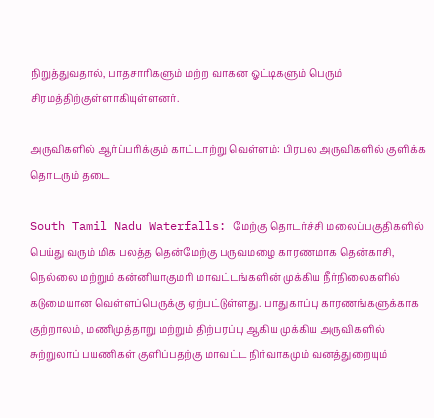நிறுத்துவதால், பாதசாரிகளும் மற்ற வாகன ஓட்டிகளும் பெரும் சிரமத்திற்குள்ளாகியுள்ளனர்.

அருவிகளில் ஆர்ப்பரிக்கும் காட்டாற்று வெள்ளம்: பிரபல அருவிகளில் குளிக்க தொடரும் தடை

South Tamil Nadu Waterfalls: மேற்கு தொடர்ச்சி மலைப்பகுதிகளில் பெய்து வரும் மிக பலத்த தென்மேற்கு பருவமழை காரணமாக தென்காசி, நெல்லை மற்றும் கன்னியாகுமரி மாவட்டங்களின் முக்கிய நீர்நிலைகளில் கடுமையான வெள்ளப்பெருக்கு ஏற்பட்டுள்ளது. பாதுகாப்பு காரணங்களுக்காக குற்றாலம், மணிமுத்தாறு மற்றும் திற்பரப்பு ஆகிய முக்கிய அருவிகளில் சுற்றுலாப் பயணிகள் குளிப்பதற்கு மாவட்ட நிர்வாகமும் வனத்துறையும்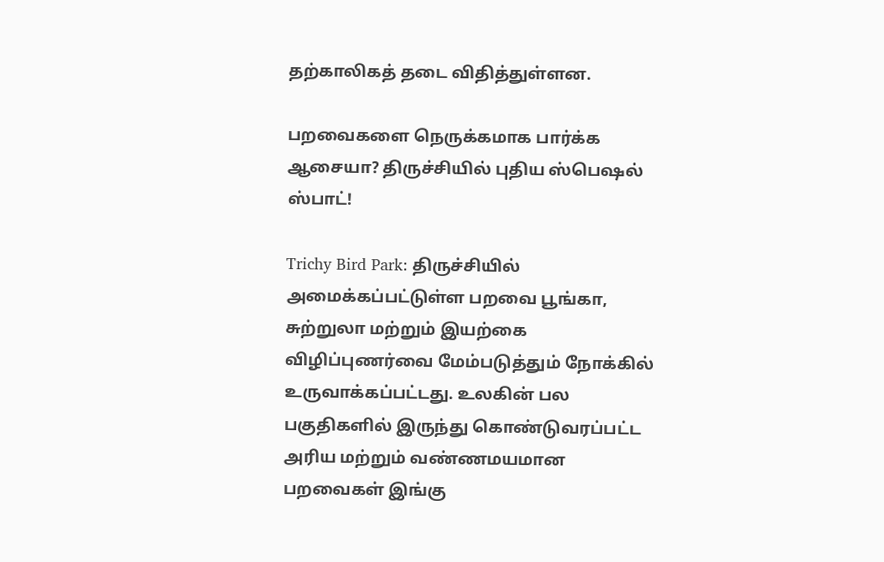தற்காலிகத் தடை விதித்துள்ளன.

பறவைகளை நெருக்கமாக பார்க்க ஆசையா? திருச்சியில் புதிய ஸ்பெஷல் ஸ்பாட்!

Trichy Bird Park: திருச்சியில் அமைக்கப்பட்டுள்ள பறவை பூங்கா, சுற்றுலா மற்றும் இயற்கை விழிப்புணர்வை மேம்படுத்தும் நோக்கில் உருவாக்கப்பட்டது. உலகின் பல பகுதிகளில் இருந்து கொண்டுவரப்பட்ட அரிய மற்றும் வண்ணமயமான பறவைகள் இங்கு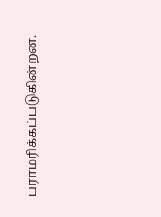பராமரிக்கப்படுகின்றன.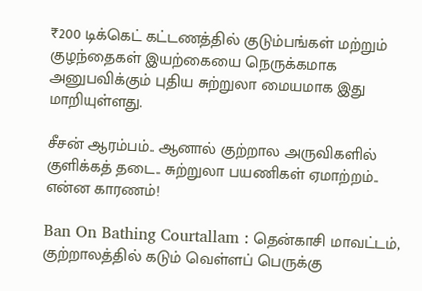₹200 டிக்கெட் கட்டணத்தில் குடும்பங்கள் மற்றும் குழந்தைகள் இயற்கையை நெருக்கமாக அனுபவிக்கும் புதிய சுற்றுலா மையமாக இது மாறியுள்ளது.

சீசன் ஆரம்பம்.. ஆனால் குற்றால அருவிகளில் குளிக்கத் தடை.. சுற்றுலா பயணிகள் ஏமாற்றம்.. என்ன காரணம்!

Ban On Bathing Courtallam : தென்காசி மாவட்டம், குற்றாலத்தில் கடும் வெள்ளப் பெருக்கு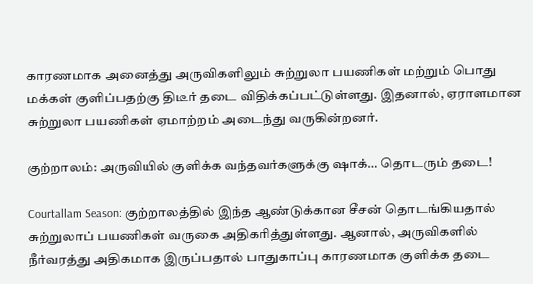காரணமாக அனைத்து அருவிகளிலும் சுற்றுலா பயணிகள் மற்றும் பொது மக்கள் குளிப்பதற்கு திடீர் தடை விதிக்கப்பட்டுள்ளது. இதனால், ஏராளமான சுற்றுலா பயணிகள் ஏமாற்றம் அடைந்து வருகின்றனர்.

குற்றாலம்: அருவியில் குளிக்க வந்தவர்களுக்கு ஷாக்… தொடரும் தடை!

Courtallam Season: குற்றாலத்தில் இந்த ஆண்டுக்கான சீசன் தொடங்கியதால் சுற்றுலாப் பயணிகள் வருகை அதிகரித்துள்ளது. ஆனால், அருவிகளில் நீர்வரத்து அதிகமாக இருப்பதால் பாதுகாப்பு காரணமாக குளிக்க தடை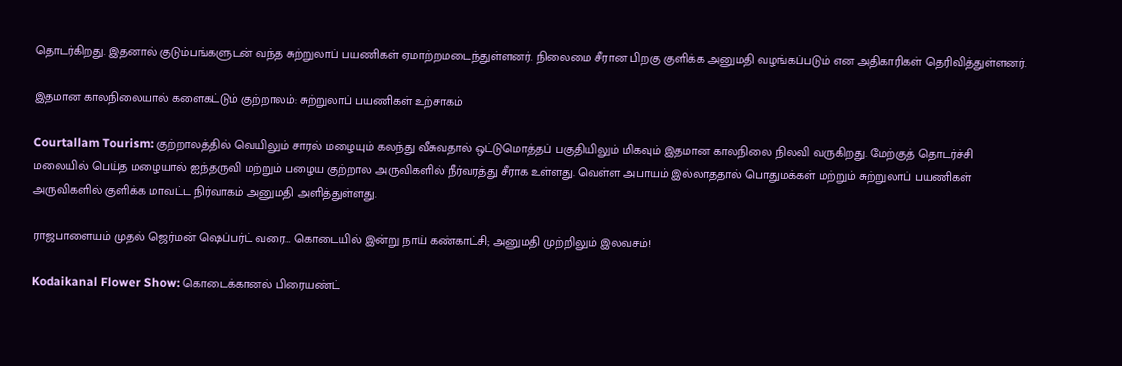தொடர்கிறது. இதனால் குடும்பங்களுடன் வந்த சுற்றுலாப் பயணிகள் ஏமாற்றமடைந்துள்ளனர். நிலைமை சீரான பிறகு குளிக்க அனுமதி வழங்கப்படும் என அதிகாரிகள் தெரிவித்துள்ளனர்.

இதமான காலநிலையால் களைகட்டும் குற்றாலம்: சுற்றுலாப் பயணிகள் உற்சாகம்

Courtallam Tourism: குற்றாலத்தில் வெயிலும் சாரல் மழையும் கலந்து வீசுவதால் ஒட்டுமொத்தப் பகுதியிலும் மிகவும் இதமான காலநிலை நிலவி வருகிறது. மேற்குத் தொடர்ச்சி மலையில் பெய்த மழையால் ஐந்தருவி மற்றும் பழைய குற்றால அருவிகளில் நீர்வரத்து சீராக உள்ளது. வெள்ள அபாயம் இல்லாததால் பொதுமக்கள் மற்றும் சுற்றுலாப் பயணிகள் அருவிகளில் குளிக்க மாவட்ட நிர்வாகம் அனுமதி அளித்துள்ளது.

ராஜபாளையம் முதல் ஜெர்மன் ஷெப்பர்ட் வரை… கொடையில் இன்று நாய் கண்காட்சி; அனுமதி முற்றிலும் இலவசம்!

Kodaikanal Flower Show: கொடைக்கானல் பிரையண்ட்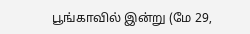பூங்காவில் இன்று (மே 29,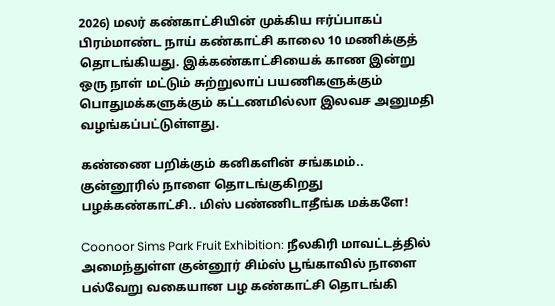2026) மலர் கண்காட்சியின் முக்கிய ஈர்ப்பாகப் பிரம்மாண்ட நாய் கண்காட்சி காலை 10 மணிக்குத் தொடங்கியது. இக்கண்காட்சியைக் காண இன்று ஒரு நாள் மட்டும் சுற்றுலாப் பயணிகளுக்கும் பொதுமக்களுக்கும் கட்டணமில்லா இலவச அனுமதி வழங்கப்பட்டுள்ளது.

கண்ணை பறிக்கும் கனிகளின் சங்கமம்.. குன்னூரில் நாளை தொடங்குகிறது பழக்கண்காட்சி.. மிஸ் பண்ணிடாதீங்க மக்களே!

Coonoor Sims Park Fruit Exhibition: நீலகிரி மாவட்டத்தில் அமைந்துள்ள குன்னூர் சிம்ஸ் பூங்காவில் நாளை பல்வேறு வகையான பழ கண்காட்சி தொடங்கி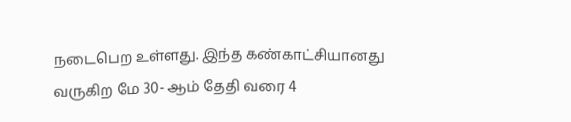நடைபெற உள்ளது. இந்த கண்காட்சியானது வருகிற மே 30- ஆம் தேதி வரை 4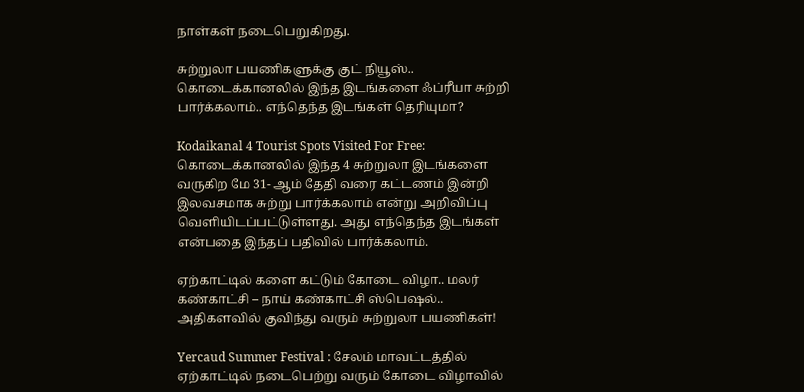நாள்கள் நடைபெறுகிறது.

சுற்றுலா பயணிகளுக்கு குட் நியூஸ்.. கொடைக்கானலில் இந்த இடங்களை ஃப்ரீயா சுற்றி பார்க்கலாம்.. எந்தெந்த இடங்கள் தெரியுமா?

Kodaikanal 4 Tourist Spots Visited For Free: கொடைக்கானலில் இந்த 4 சுற்றுலா இடங்களை வருகிற மே 31- ஆம் தேதி வரை கட்டணம் இன்றி இலவசமாக சுற்று பார்க்கலாம் என்று அறிவிப்பு வெளியிடப்பட்டுள்ளது. அது எந்தெந்த இடங்கள் என்பதை இந்தப் பதிவில் பார்க்கலாம்.

ஏற்காட்டில் களை கட்டும் கோடை விழா.. மலர் கண்காட்சி – நாய் கண்காட்சி ஸ்பெஷல்.. அதிகளவில் குவிந்து வரும் சுற்றுலா பயணிகள்!

Yercaud Summer Festival : சேலம் மாவட்டத்தில் ஏற்காட்டில் நடைபெற்று வரும் கோடை விழாவில்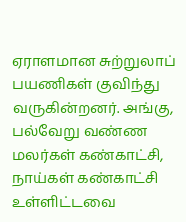ஏராளமான சுற்றுலாப் பயணிகள் குவிந்து வருகின்றனர். அங்கு, பல்வேறு வண்ண மலர்கள் கண்காட்சி, நாய்கள் கண்காட்சி உள்ளிட்டவை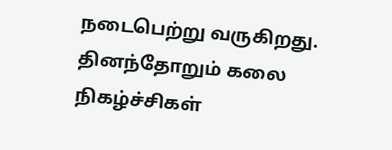நடைபெற்று வருகிறது. தினந்தோறும் கலை நிகழ்ச்சிகள்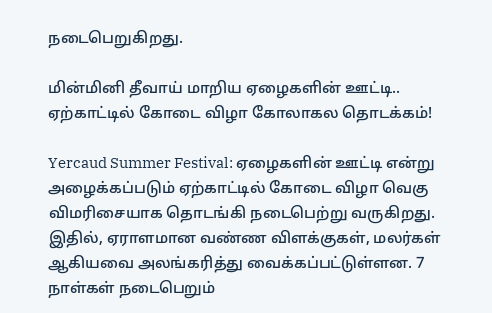நடைபெறுகிறது.

மின்மினி தீவாய் மாறிய ஏழைகளின் ஊட்டி.. ஏற்காட்டில் கோடை விழா கோலாகல தொடக்கம்!

Yercaud Summer Festival: ஏழைகளின் ஊட்டி என்று அழைக்கப்படும் ஏற்காட்டில் கோடை விழா வெகு விமரிசையாக தொடங்கி நடைபெற்று வருகிறது. இதில், ஏராளமான வண்ண விளக்குகள், மலர்கள் ஆகியவை அலங்கரித்து வைக்கப்பட்டுள்ளன. 7 நாள்கள் நடைபெறும்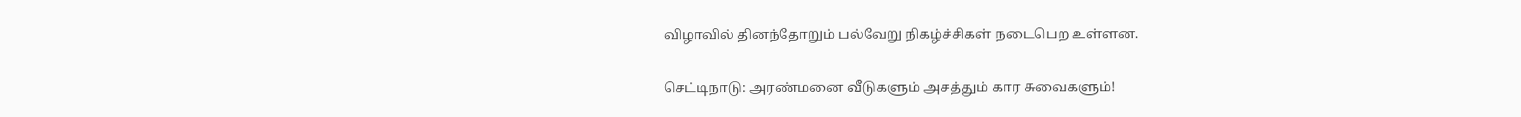விழாவில் தினந்தோறும் பல்வேறு நிகழ்ச்சிகள் நடைபெற உள்ளன.

செட்டிநாடு: அரண்மனை வீடுகளும் அசத்தும் கார சுவைகளும்!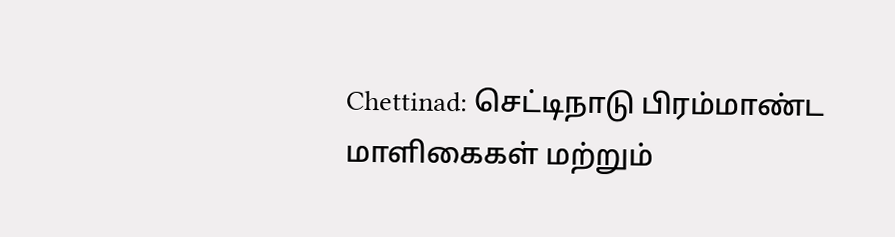Chettinad: செட்டிநாடு பிரம்மாண்ட மாளிகைகள் மற்றும்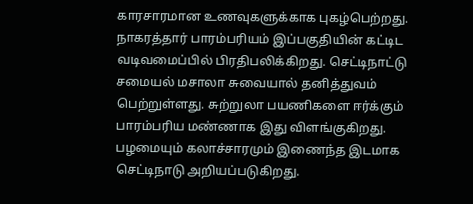காரசாரமான உணவுகளுக்காக புகழ்பெற்றது. நாகரத்தார் பாரம்பரியம் இப்பகுதியின் கட்டிட வடிவமைப்பில் பிரதிபலிக்கிறது. செட்டிநாட்டு சமையல் மசாலா சுவையால் தனித்துவம் பெற்றுள்ளது. சுற்றுலா பயணிகளை ஈர்க்கும் பாரம்பரிய மண்ணாக இது விளங்குகிறது. பழமையும் கலாச்சாரமும் இணைந்த இடமாக செட்டிநாடு அறியப்படுகிறது.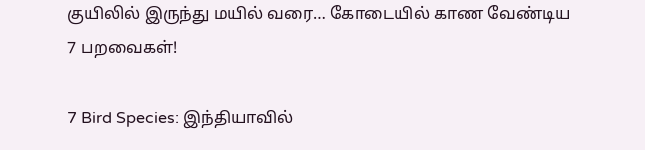குயிலில் இருந்து மயில் வரை… கோடையில் காண வேண்டிய 7 பறவைகள்!

7 Bird Species: இந்தியாவில்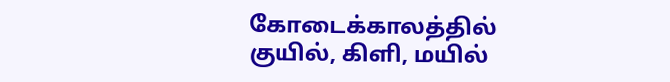கோடைக்காலத்தில் குயில், கிளி, மயில்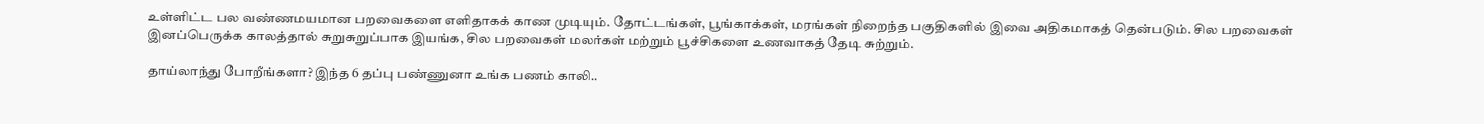உள்ளிட்ட பல வண்ணமயமான பறவைகளை எளிதாகக் காண முடியும். தோட்டங்கள், பூங்காக்கள், மரங்கள் நிறைந்த பகுதிகளில் இவை அதிகமாகத் தென்படும். சில பறவைகள் இனப்பெருக்க காலத்தால் சுறுசுறுப்பாக இயங்க, சில பறவைகள் மலர்கள் மற்றும் பூச்சிகளை உணவாகத் தேடி சுற்றும்.

தாய்லாந்து போறீங்களா? இந்த 6 தப்பு பண்ணுனா உங்க பணம் காலி..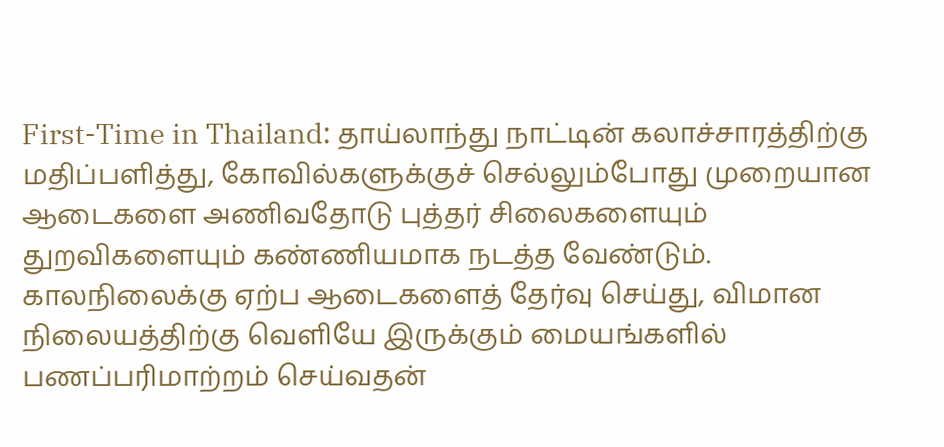First-Time in Thailand: தாய்லாந்து நாட்டின் கலாச்சாரத்திற்கு மதிப்பளித்து, கோவில்களுக்குச் செல்லும்போது முறையான ஆடைகளை அணிவதோடு புத்தர் சிலைகளையும் துறவிகளையும் கண்ணியமாக நடத்த வேண்டும். காலநிலைக்கு ஏற்ப ஆடைகளைத் தேர்வு செய்து, விமான நிலையத்திற்கு வெளியே இருக்கும் மையங்களில் பணப்பரிமாற்றம் செய்வதன்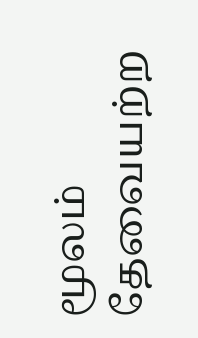மூலம் தேவையற்ற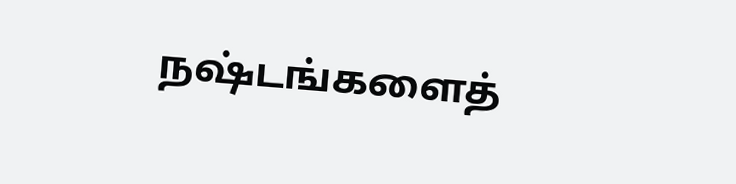நஷ்டங்களைத்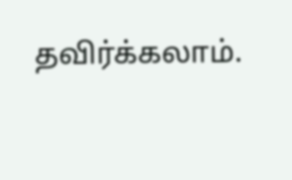தவிர்க்கலாம்.